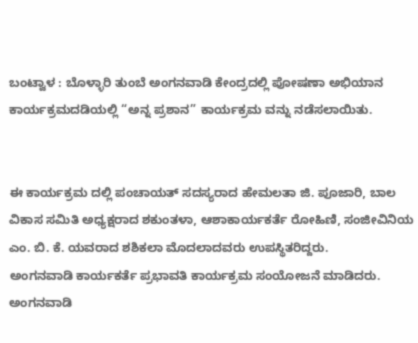ಬಂಟ್ವಾಳ : ಬೊಳ್ಳಾರಿ ತುಂಬೆ ಅಂಗನವಾಡಿ ಕೇಂದ್ರದಲ್ಲಿ ಪೋಷಣಾ ಅಭಿಯಾನ ಕಾರ್ಯಕ್ರಮದಡಿಯಲ್ಲಿ “ಅನ್ನ ಪ್ರಶಾನ” ಕಾರ್ಯಕ್ರಮ ವನ್ನು ನಡೆಸಲಾಯಿತು.


ಈ ಕಾರ್ಯಕ್ರಮ ದಲ್ಲಿ ಪಂಚಾಯತ್ ಸದಸ್ಯರಾದ ಹೇಮಲತಾ ಜಿ. ಪೂಜಾರಿ, ಬಾಲ ವಿಕಾಸ ಸಮಿತಿ ಅಧ್ಯಕ್ಷರಾದ ಶಕುಂತಳಾ, ಆಶಾಕಾರ್ಯಕರ್ತೆ ರೋಹಿಣಿ, ಸಂಜೀವಿನಿಯ ಎಂ. ಬಿ. ಕೆ. ಯವರಾದ ಶಶಿಕಲಾ ಮೊದಲಾದವರು ಉಪಸ್ಥಿತರಿದ್ದರು.
ಅಂಗನವಾಡಿ ಕಾರ್ಯಕರ್ತೆ ಪ್ರಭಾವತಿ ಕಾರ್ಯಕ್ರಮ ಸಂಯೋಜನೆ ಮಾಡಿದರು. ಅಂಗನವಾಡಿ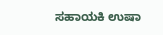ಸಹಾಯಕಿ ಉಷಾ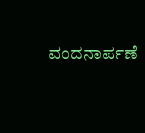ವಂದನಾರ್ಪಣೆ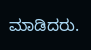ಮಾಡಿದರು.